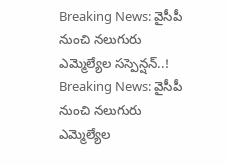Breaking News: వైసీపీ నుంచి నలుగురు ఎమ్మెల్యేల సస్పెన్షన్..!
Breaking News: వైసీపీ నుంచి నలుగురు ఎమ్మెల్యేల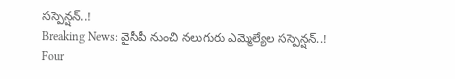సస్పెన్షన్..!
Breaking News: వైసీపీ నుంచి నలుగురు ఎమ్మెల్యేల సస్పెన్షన్..!
Four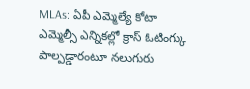MLAs: ఏపీ ఎమ్మెల్యే కోటా ఎమ్మెల్సీ ఎన్నికల్లో క్రాస్ ఓటింగ్కు పాల్పడ్డారంటూ నలుగురు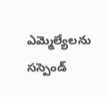ఎమ్మెల్యేలను సస్పెండ్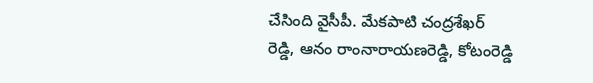చేసింది వైసీపీ. మేకపాటి చంద్రశేఖర్ రెడ్డి, ఆనం రాంనారాయణరెడ్డి, కోటంరెడ్డి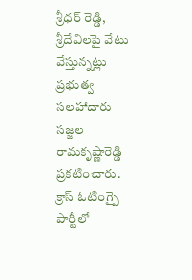శ్రీధర్ రెడ్డి, శ్రీదేవిలపై వేటు వేస్తున్నట్లు ప్రభుత్వ సలహాదారు సజ్జల రామకృష్ణారెడ్డి ప్రకటించారు. క్రాస్ ఓటింగ్పై పార్టీలో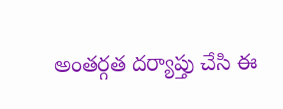అంతర్గత దర్యాప్తు చేసి ఈ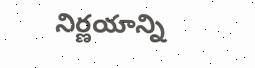నిర్ణయాన్ని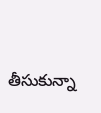తీసుకున్నా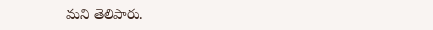మని తెలిపారు.